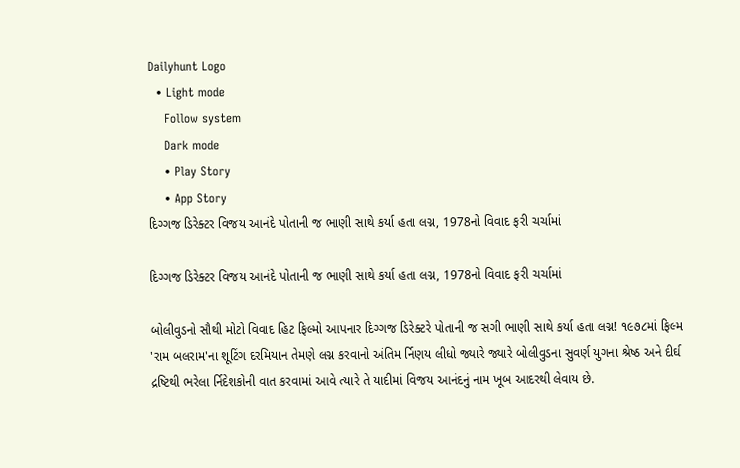Dailyhunt Logo
  • Light mode
    Follow system
    Dark mode
    • Play Story
    • App Story
દિગ્ગજ ડિરેક્ટર વિજય આનંદે પોતાની જ ભાણી સાથે કર્યા હતા લગ્ન, 1978નો વિવાદ ફરી ચર્ચામાં

દિગ્ગજ ડિરેક્ટર વિજય આનંદે પોતાની જ ભાણી સાથે કર્યા હતા લગ્ન, 1978નો વિવાદ ફરી ચર્ચામાં

બોલીવુડનો સૌથી મોટો વિવાદ હિટ ફિલ્મો આપનાર દિગ્ગજ ડિરેક્ટરે પોતાની જ સગી ભાણી સાથે કર્યા હતા લગ્ન! ૧૯૭૮માં ફિલ્મ 'રામ બલરામ'ના શૂટિંગ દરમિયાન તેમણે લગ્ન કરવાનો અંતિમ ર્નિણય લીધો જ્યારે જ્યારે બોલીવુડના સુવર્ણ યુગના શ્રેષ્ઠ અને દીર્ઘ દ્રષ્ટિથી ભરેલા ર્નિદેશકોની વાત કરવામાં આવે ત્યારે તે યાદીમાં વિજય આનંદનું નામ ખૂબ આદરથી લેવાય છે.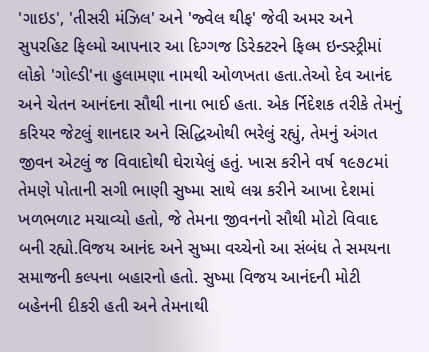'ગાઇડ', 'તીસરી મંઝિલ' અને 'જ્વેલ થીફ' જેવી અમર અને સુપરહિટ ફિલ્મો આપનાર આ દિગ્ગજ ડિરેક્ટરને ફિલ્મ ઇન્ડસ્ટ્રીમાં લોકો 'ગોલ્ડી'ના હુલામણા નામથી ઓળખતા હતા.તેઓ દેવ આનંદ અને ચેતન આનંદના સૌથી નાના ભાઈ હતા. એક ર્નિદેશક તરીકે તેમનું કરિયર જેટલું શાનદાર અને સિદ્ધિઓથી ભરેલું રહ્યું, તેમનું અંગત જીવન એટલું જ વિવાદોથી ઘેરાયેલું હતું. ખાસ કરીને વર્ષ ૧૯૭૮માં તેમણે પોતાની સગી ભાણી સુષ્મા સાથે લગ્ન કરીને આખા દેશમાં ખળભળાટ મચાવ્યો હતો, જે તેમના જીવનનો સૌથી મોટો વિવાદ બની રહ્યો.વિજય આનંદ અને સુષ્મા વચ્ચેનો આ સંબંધ તે સમયના સમાજની કલ્પના બહારનો હતો. સુષ્મા વિજય આનંદની મોટી બહેનની દીકરી હતી અને તેમનાથી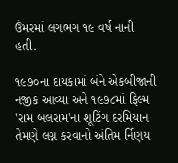ઉંમરમાં લગભગ ૧૯ વર્ષ નાની હતી.

૧૯૭૦ના દાયકામાં બંને એકબીજાની નજીક આવ્યા અને ૧૯૭૮માં ફિલ્મ 'રામ બલરામ'ના શૂટિંગ દરમિયાન તેમણે લગ્ન કરવાનો અંતિમ ર્નિણય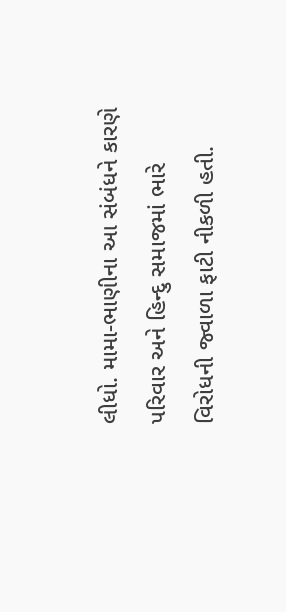લીધો. મામા-ભાણીના આ સંબંધને કારણે પરિવાર અને હિન્દુ સમાજમાં ભારે વિરોધની જ્વાળા ફાટી નીકળી હતી.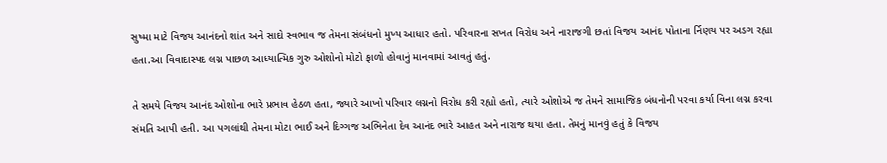સુષ્મા માટે વિજય આનંદનો શાંત અને સાદો સ્વભાવ જ તેમના સંબંધનો મુખ્ય આધાર હતો. પરિવારના સખત વિરોધ અને નારાજગી છતાં વિજય આનંદ પોતાના ર્નિણય પર અડગ રહ્યા હતા.આ વિવાદાસ્પદ લગ્ન પાછળ આધ્યાત્મિક ગુરુ ઓશોનો મોટો ફાળો હોવાનું માનવામાં આવતું હતું.

તે સમયે વિજય આનંદ ઓશોના ભારે પ્રભાવ હેઠળ હતા, જ્યારે આખો પરિવાર લગ્નનો વિરોધ કરી રહ્યો હતો, ત્યારે ઓશોએ જ તેમને સામાજિક બંધનોની પરવા કર્યા વિના લગ્ન કરવા સંમતિ આપી હતી. આ પગલાંથી તેમના મોટા ભાઈ અને દિગ્ગજ અભિનેતા દેવ આનંદ ભારે આહત અને નારાજ થયા હતા. તેમનું માનવું હતું કે વિજય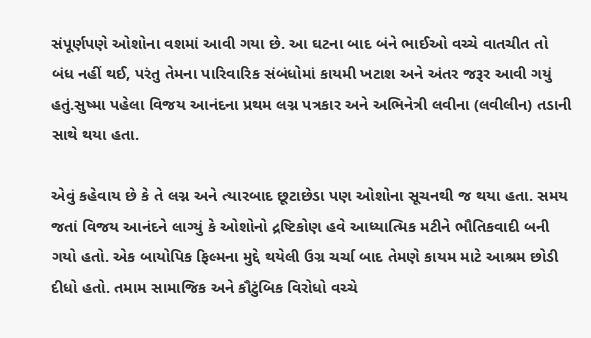સંપૂર્ણપણે ઓશોના વશમાં આવી ગયા છે. આ ઘટના બાદ બંને ભાઈઓ વચ્ચે વાતચીત તો બંધ નહીં થઈ, પરંતુ તેમના પારિવારિક સંબંધોમાં કાયમી ખટાશ અને અંતર જરૂર આવી ગયું હતું.સુષ્મા પહેલા વિજય આનંદના પ્રથમ લગ્ન પત્રકાર અને અભિનેત્રી લવીના (લવીલીન) તડાની સાથે થયા હતા.

એવું કહેવાય છે કે તે લગ્ન અને ત્યારબાદ છૂટાછેડા પણ ઓશોના સૂચનથી જ થયા હતા. સમય જતાં વિજય આનંદને લાગ્યું કે ઓશોનો દ્રષ્ટિકોણ હવે આધ્યાત્મિક મટીને ભૌતિકવાદી બની ગયો હતો. એક બાયોપિક ફિલ્મના મુદ્દે થયેલી ઉગ્ર ચર્ચા બાદ તેમણે કાયમ માટે આશ્રમ છોડી દીધો હતો. તમામ સામાજિક અને કૌટુંબિક વિરોધો વચ્ચે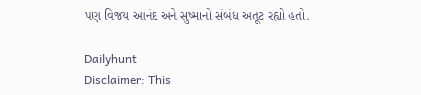પણ વિજય આનંદ અને સુષ્માનો સંબંધ અતૂટ રહ્યો હતો.

Dailyhunt
Disclaimer: This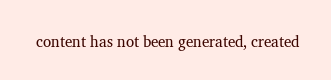content has not been generated, created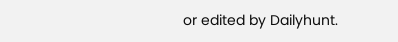or edited by Dailyhunt.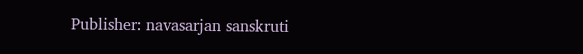Publisher: navasarjan sanskruti